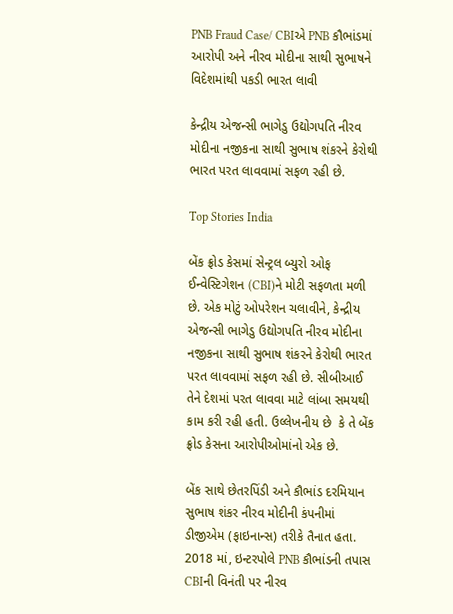PNB Fraud Case/ CBIએ PNB કૌભાંડમાં આરોપી અને નીરવ મોદીના સાથી સુભાષને વિદેશમાંથી પકડી ભારત લાવી

કેન્દ્રીય એજન્સી ભાગેડુ ઉદ્યોગપતિ નીરવ મોદીના નજીકના સાથી સુભાષ શંકરને કેરોથી ભારત પરત લાવવામાં સફળ રહી છે.

Top Stories India

બેંક ફ્રોડ કેસમાં સેન્ટ્રલ બ્યુરો ઓફ ઈન્વેસ્ટિગેશન (CBI)ને મોટી સફળતા મળી છે. એક મોટું ઓપરેશન ચલાવીને, કેન્દ્રીય એજન્સી ભાગેડુ ઉદ્યોગપતિ નીરવ મોદીના નજીકના સાથી સુભાષ શંકરને કેરોથી ભારત પરત લાવવામાં સફળ રહી છે. સીબીઆઈ તેને દેશમાં પરત લાવવા માટે લાંબા સમયથી કામ કરી રહી હતી. ઉલ્લેખનીય છે  કે તે બેંક ફ્રોડ કેસના આરોપીઓમાંનો એક છે.

બેંક સાથે છેતરપિંડી અને કૌભાંડ દરમિયાન સુભાષ શંકર નીરવ મોદીની કંપનીમાં ડીજીએમ (ફાઇનાન્સ) તરીકે તૈનાત હતા. 2018 માં, ઇન્ટરપોલે PNB કૌભાંડની તપાસ CBIની વિનંતી પર નીરવ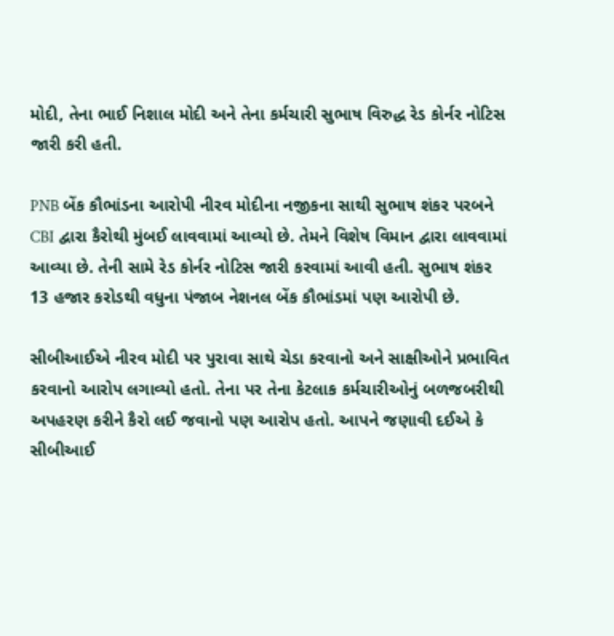મોદી, તેના ભાઈ નિશાલ મોદી અને તેના કર્મચારી સુભાષ વિરુદ્ધ રેડ કોર્નર નોટિસ જારી કરી હતી.

PNB બેંક કૌભાંડના આરોપી નીરવ મોદીના નજીકના સાથી સુભાષ શંકર પરબને CBI દ્વારા કૈરોથી મુંબઈ લાવવામાં આવ્યો છે. તેમને વિશેષ વિમાન દ્વારા લાવવામાં આવ્યા છે. તેની સામે રેડ કોર્નર નોટિસ જારી કરવામાં આવી હતી. સુભાષ શંકર 13 હજાર કરોડથી વધુના પંજાબ નેશનલ બેંક કૌભાંડમાં પણ આરોપી છે.

સીબીઆઈએ નીરવ મોદી પર પુરાવા સાથે ચેડા કરવાનો અને સાક્ષીઓને પ્રભાવિત કરવાનો આરોપ લગાવ્યો હતો. તેના પર તેના કેટલાક કર્મચારીઓનું બળજબરીથી અપહરણ કરીને કૈરો લઈ જવાનો પણ આરોપ હતો. આપને જણાવી દઈએ કે સીબીઆઈ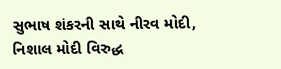સુભાષ શંકરની સાથે નીરવ મોદી, નિશાલ મોદી વિરુદ્ધ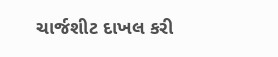ચાર્જશીટ દાખલ કરી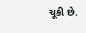ચૂકી છે.